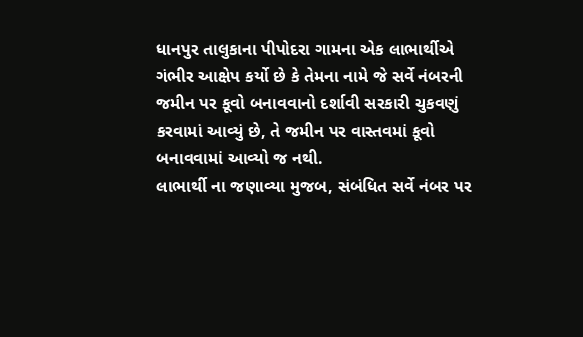ધાનપુર તાલુકાના પીપોદરા ગામના એક લાભાર્થીએ ગંભીર આક્ષેપ કર્યો છે કે તેમના નામે જે સર્વે નંબરની જમીન પર કૂવો બનાવવાનો દર્શાવી સરકારી ચુકવણું કરવામાં આવ્યું છે, તે જમીન પર વાસ્તવમાં કૂવો બનાવવામાં આવ્યો જ નથી.
લાભાર્થી ના જણાવ્યા મુજબ, સંબંધિત સર્વે નંબર પર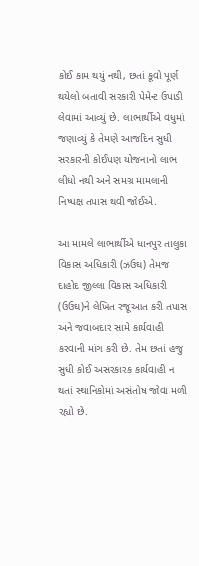કોઈ કામ થયું નથી, છતાં કૂવો પૂર્ણ થયેલો બતાવી સરકારી પેમેન્ટ ઉપાડી લેવામાં આવ્યું છે. લાભાર્થીએ વધુમાં જણાવ્યું કે તેમણે આજદિન સુધી સરકારની કોઈપણ યોજનાનો લાભ લીધો નથી અને સમગ્ર મામલાની નિષ્પક્ષ તપાસ થવી જોઈએ.

આ મામલે લાભાર્થીએ ધાનપુર તાલુકા વિકાસ અધિકારી (ઝઉઘ) તેમજ દાહોદ જીલ્લા વિકાસ અધિકારી (ઉઉઘ)ને લેખિત રજૂઆત કરી તપાસ અને જવાબદાર સામે કાર્યવાહી કરવાની માંગ કરી છે. તેમ છતાં હજુ સુધી કોઈ અસરકારક કાર્યવાહી ન થતાં સ્થાનિકોમાં અસંતોષ જોવા મળી રહ્યો છે.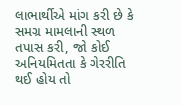લાભાર્થીએ માંગ કરી છે કે સમગ્ર મામલાની સ્થળ તપાસ કરી, જો કોઈ અનિયમિતતા કે ગેરરીતિ થઈ હોય તો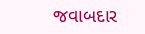જવાબદાર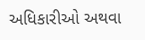અધિકારીઓ અથવા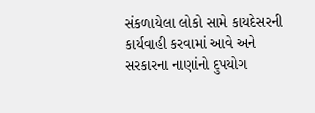સંકળાયેલા લોકો સામે કાયદેસરની કાર્યવાહી કરવામાં આવે અને સરકારના નાણાંનો દુપયોગ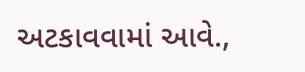અટકાવવામાં આવે.,